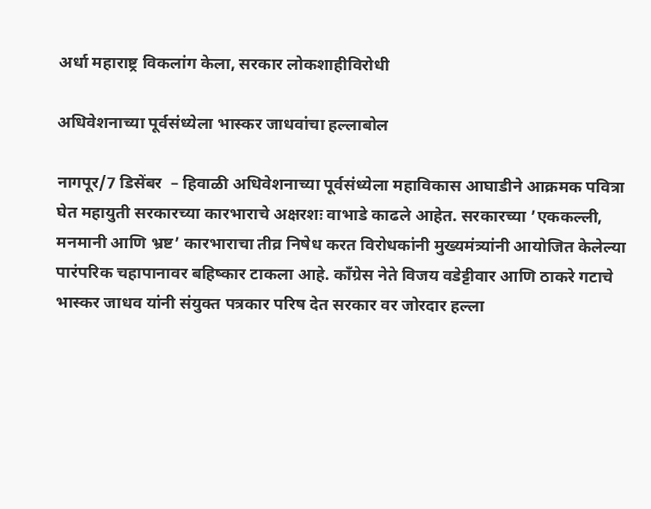अर्धा महाराष्ट्र विकलांग केला, सरकार लोकशाहीविरोधी

अधिवेशनाच्या पूर्वसंध्येला भास्कर जाधवांचा हल्लाबोल

नागपूर/7 डिसेंबर  – हिवाळी अधिवेशनाच्या पूर्वसंध्येला महाविकास आघाडीने आक्रमक पवित्रा घेत महायुती सरकारच्या कारभाराचे अक्षरशः वाभाडे काढले आहेत. सरकारच्या ’एककल्ली, मनमानी आणि भ्रष्ट’ कारभाराचा तीव्र निषेध करत विरोधकांनी मुख्यमंत्र्यांनी आयोजित केलेल्या पारंपरिक चहापानावर बहिष्कार टाकला आहे. काँग्रेस नेते विजय वडेट्टीवार आणि ठाकरे गटाचे भास्कर जाधव यांनी संयुक्त पत्रकार परिष देत सरकार वर जोरदार हल्ला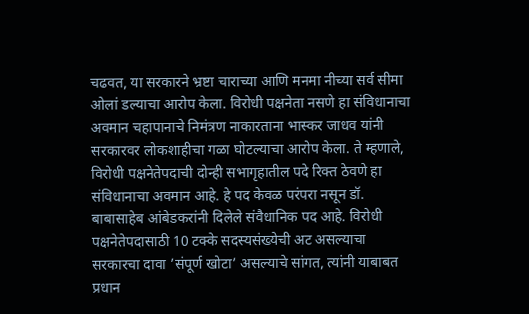चढवत, या सरकारने भ्रष्टा चाराच्या आणि मनमा नीच्या सर्व सीमा ओलां डल्याचा आरोप केला. विरोधी पक्षनेता नसणे हा संविधानाचा अवमान चहापानाचे निमंत्रण नाकारताना भास्कर जाधव यांनी सरकारवर लोकशाहीचा गळा घोटल्याचा आरोप केला. ते म्हणाले, विरोधी पक्षनेतेपदाची दोन्ही सभागृहातील पदे रिक्त ठेवणे हा संविधानाचा अवमान आहे. हे पद केवळ परंपरा नसून डॉ. बाबासाहेब आंबेडकरांनी दिलेले संवैधानिक पद आहे. विरोधी पक्षनेतेपदासाठी 10 टक्के सदस्यसंख्येची अट असल्याचा सरकारचा दावा ’संपूर्ण खोटा’ असल्याचे सांगत, त्यांनी याबाबत प्रधान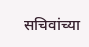सचिवांच्या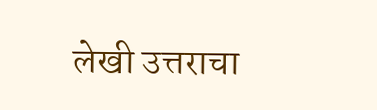लेखी उत्तराचा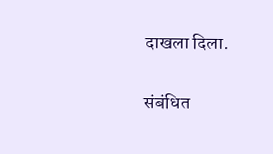दाखला दिला.

संबंधित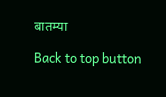बातम्या

Back to top button